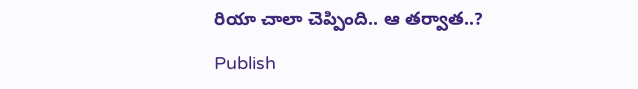రియా చాలా చెప్పింది.. ఆ త‌ర్వాత‌..?

Publish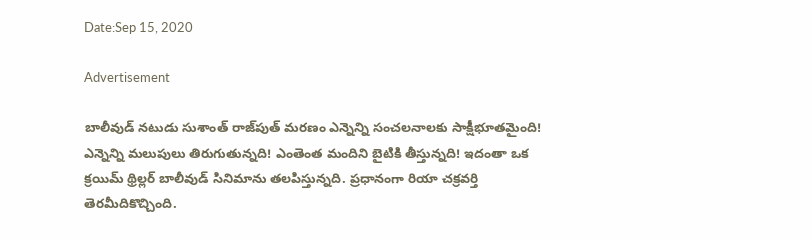Date:Sep 15, 2020

Advertisement

బాలీవుడ్ న‌టుడు సుశాంత్ రాజ్‌పుత్ మ‌ర‌ణం ఎన్నెన్ని సంచ‌ల‌నాలకు సాక్షీభూత‌మైంది! ఎన్నెన్ని మ‌లుపులు తిరుగుతున్న‌ది! ఎంతెంత మందిని బైటికి తీస్తున్న‌ది! ఇదంతా ఒక క్ర‌యిమ్ థ్రిల్ల‌ర్ బాలీవుడ్ సినిమాను త‌ల‌పిస్తున్న‌ది. ప్ర‌ధానంగా రియా చ‌క్ర‌వ‌ర్తి తెర‌మీదికొచ్చింది.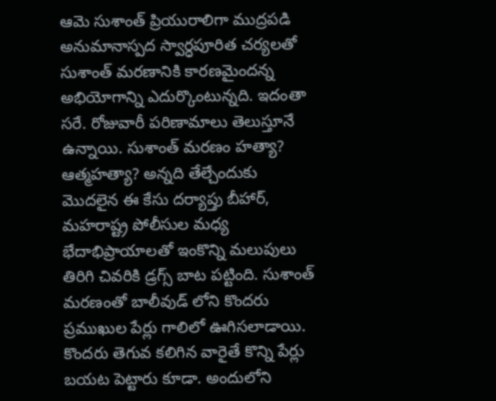ఆమె సుశాంత్ ప్రియురాలిగా ముద్ర‌ప‌డి అనుమానాస్ప‌ద స్వార్ధ‌పూరిత చ‌ర్య‌ల‌తో సుశాంత్ మ‌ర‌ణానికి కార‌ణ‌మైంద‌న్న అభియోగాన్ని ఎదుర్కొంటున్న‌ది. ఇదంతా స‌రే. రోజువారీ ప‌రిణామాలు తెలుస్తూనే ఉన్నాయి. సుశాంత్ మ‌ర‌ణం హ‌త్యా? ఆత్మ‌హ‌త్యా? అన్న‌ది తేల్చేందుకు మొద‌లైన ఈ కేసు ద‌ర్యాప్తు బీహార్‌, మ‌హ‌రాష్ట్ర పోలీసుల మ‌ధ్య భేదాభిప్రాయాల‌తో ఇంకొన్ని మ‌లుపులు తిరిగి చివ‌రికి డ్రగ్స్ బాట ప‌ట్టింది. సుశాంత్ మ‌ర‌ణంతో బాలీవుడ్ లోని కొంద‌రు ప్ర‌ముఖుల పేర్లు గాలిలో ఊగిస‌లాడాయి. కొంద‌రు తెగువ క‌లిగిన వారైతే కొన్ని పేర్లు బ‌య‌ట పెట్టారు కూడా. అందులోని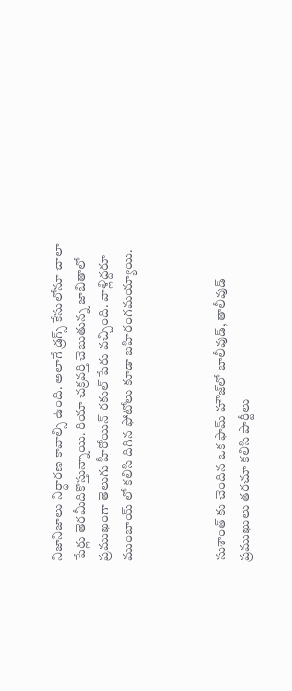నిజానిజాలు నిర్ధార‌ణ కావాల్సి ఉంది. అలాగే డ్ర‌గ్స్ కేసులోనూ చాలా పేర్లు తెర‌మీదికొస్తున్నాయి. రియా చ‌క్ర‌వ‌ర్తి చెబుతున్న జాబితాలో ప్ర‌ముఖంగా తెలుగు హీరోయిన్ రకుల్ పేరు వ‌చ్చింది. వాళ్లిద్ద‌రూ ముంబాయ్ లో క‌లిసి దిగిన ఫోటోలు కూడా బ‌హిరంగ‌మ‌య్యాయి.



సుశాంత్ కు చెందిన ఒక ఫామ్ హౌజ్‌లో బాలీవుడ్, తాలీవుడ్ ప్ర‌ముఖులు త‌ర‌చూ క‌లిసి పార్టీలు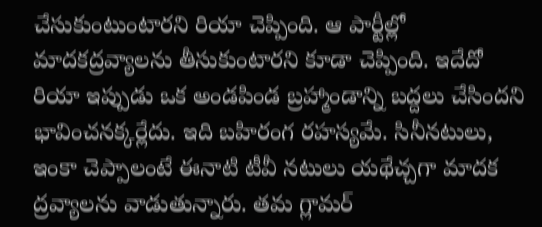చేసుకుంటుంటార‌ని రియా చెప్పింది. ఆ పార్టీల్లో మాద‌క‌ద్ర‌వ్యాల‌ను తీసుకుంటార‌ని కూడా చెప్పింది. ఇదేదో రియా ఇప్పుడు ఒక అండ‌పిండ బ్ర‌హ్మాండాన్ని బ‌ద్ద‌లు చేసింద‌ని భావించ‌న‌క్క‌ర్లేదు. ఇది బ‌హిరంగ ర‌హ‌స్య‌మే. సినీన‌టులు, ఇంకా చెప్పాలంటే ఈనాటి టీవీ న‌టులు య‌థేచ్చ‌గా మాద‌క ద్ర‌వ్యాల‌ను వాడుతున్నారు. త‌మ గ్లామ‌ర్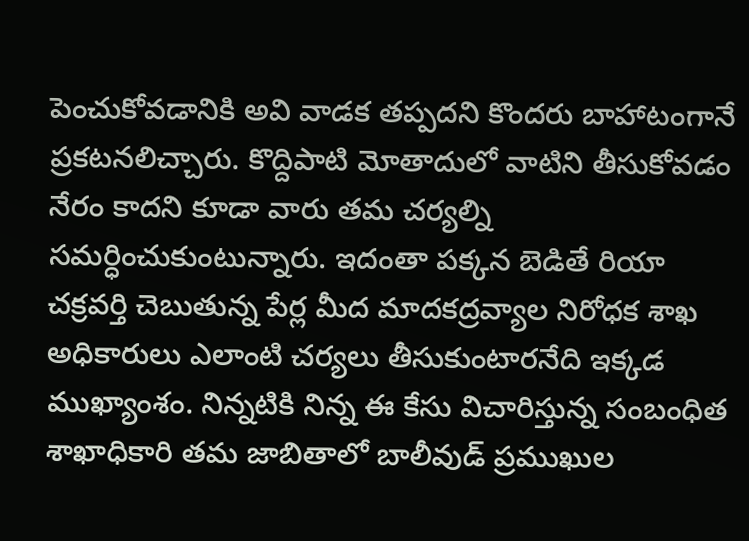పెంచుకోవ‌డానికి అవి వాడ‌క త‌ప్ప‌ద‌ని కొంద‌రు బాహాటంగానే ప్ర‌క‌ట‌న‌లిచ్చారు. కొద్దిపాటి మోతాదులో వాటిని తీసుకోవ‌డం నేరం కాద‌ని కూడా వారు త‌మ చ‌ర్య‌ల్ని స‌మ‌ర్ధించుకుంటున్నారు. ఇదంతా ప‌క్క‌న బెడితే రియా చ‌క్ర‌వ‌ర్తి చెబుతున్న పేర్ల మీద మాద‌క‌ద్రవ్యాల నిరోధ‌క శాఖ అధికారులు ఎలాంటి చ‌ర్య‌లు తీసుకుంటార‌నేది ఇక్క‌డ ముఖ్యాంశం. నిన్న‌టికి నిన్న ఈ కేసు విచారిస్తున్న సంబంధిత శాఖాధికారి త‌మ జాబితాలో బాలీవుడ్ ప్ర‌ముఖుల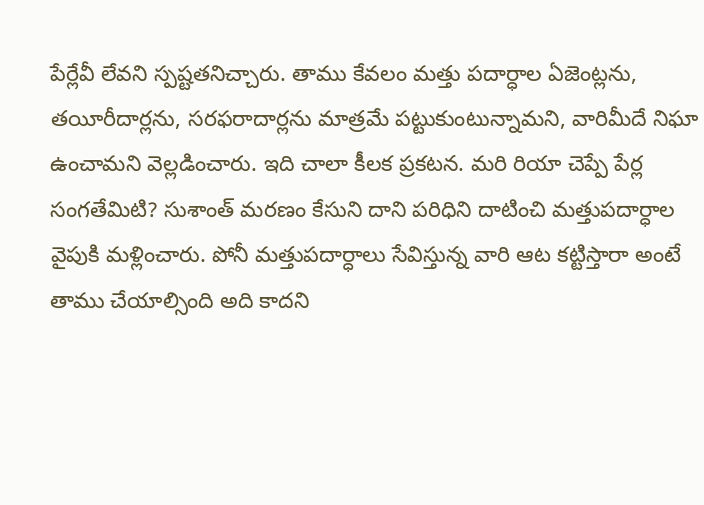పేర్లేవీ లేవ‌ని స్ప‌ష్ట‌త‌నిచ్చారు. తాము కేవ‌లం మ‌త్తు ప‌దార్ధాల ఏజెంట్ల‌ను, త‌యీరీదార్ల‌ను, స‌ర‌ఫ‌రాదార్ల‌ను మాత్ర‌మే ప‌ట్టుకుంటున్నామ‌ని, వారిమీదే నిఘా ఉంచామ‌ని వెల్ల‌డించారు. ఇది చాలా కీల‌క ప్ర‌కట‌న‌. మ‌రి రియా చెప్పే పేర్ల సంగ‌తేమిటి? సుశాంత్ మ‌ర‌ణం కేసుని దాని ప‌రిధిని దాటించి మ‌త్తుప‌దార్ధాల వైపుకి మ‌ళ్లించారు. పోనీ మ‌త్తుప‌దార్ధాలు సేవిస్తున్న వారి ఆట క‌ట్టిస్తారా అంటే తాము చేయాల్సింది అది కాద‌ని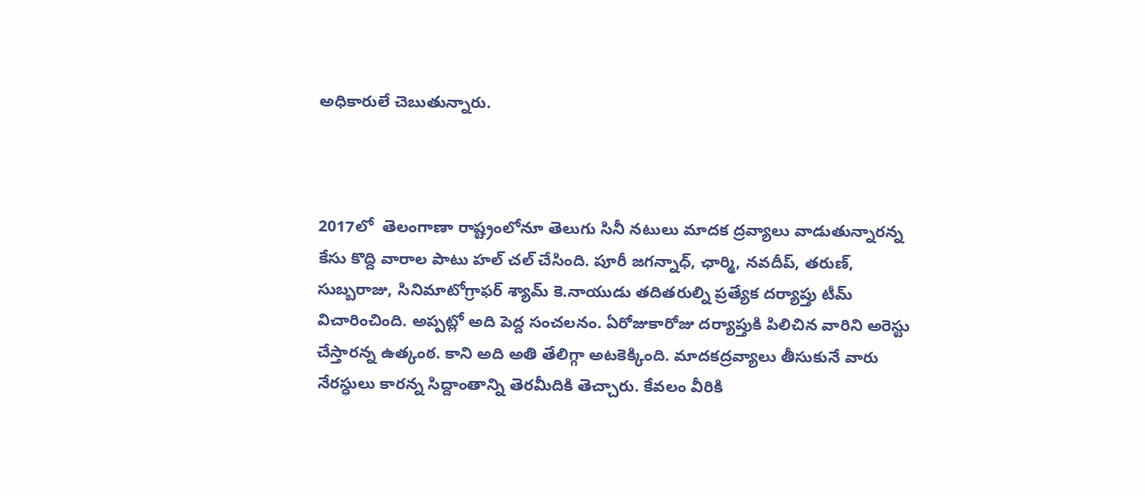అధికారులే చెబుతున్నారు.



2017లో  తెలంగాణా రాష్ట్రంలోనూ తెలుగు సినీ న‌టులు మాద‌క ద్ర‌వ్యాలు వాడుతున్నార‌న్న కేసు కొద్ది వారాల పాటు హ‌ల్ చ‌ల్ చేసింది. పూరీ జ‌గ‌న్నాధ్‌, ఛార్మి, న‌వ‌దీప్‌, త‌రుణ్‌, సుబ్బ‌రాజు, సినిమాటోగ్రాఫ‌ర్ శ్యామ్ కె.నాయుడు త‌దిత‌రుల్ని ప్ర‌త్యేక ద‌ర్యాప్తు టీమ్ విచారించింది. అప్ప‌ట్లో అది పెద్ద సంచ‌ల‌నం. ఏరోజుకారోజు ద‌ర్యాప్తుకి పిలిచిన వారిని అరెస్టు చేస్తార‌న్న ఉత్కంఠ‌. కాని అది అతి తేలిగ్గా అట‌కెక్కింది. మాద‌క‌ద్రవ్యాలు తీసుకునే వారు నేర‌స్ధులు కార‌న్న సిద్దాంతాన్ని తెర‌మీదికి తెచ్చారు. కేవలం వీరికి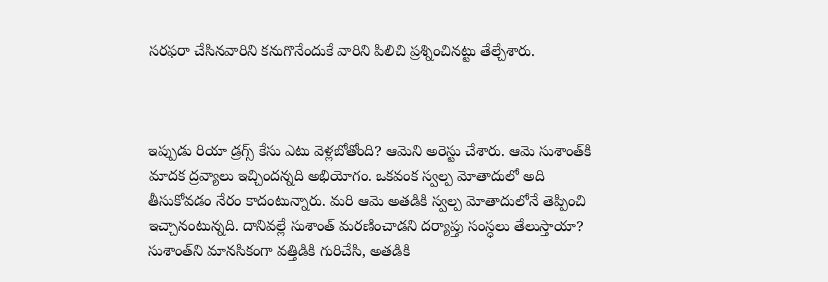స‌రఫ‌రా చేసిన‌వారిని క‌నుగొనేందుకే వారిని పిలిచి ప్ర‌శ్నించిన‌ట్టు తేల్చేశారు.



ఇప్పుడు రియా డ్ర‌గ్స్ కేసు ఎటు వెళ్ల‌బోతోంది? ఆమెని అరెస్టు చేశారు. ఆమె సుశాంత్‌కి మాద‌క ద్ర‌వ్యాలు ఇచ్చింద‌న్న‌ది అభియోగం. ఒక‌వంక స్వ‌ల్ప మోతాదులో అది తీసుకోవ‌డం నేరం కాదంటున్నారు. మ‌రి ఆమె అత‌డికి స్వ‌ల్ప మోతాదులోనే తెప్పించి ఇచ్చానంటున్న‌ది. దానివ‌ల్లే సుశాంత్ మ‌ర‌ణించాడ‌ని ద‌ర్యాప్తు సంస్ధ‌లు తేలుస్తాయా? సుశాంత్‌ని మాన‌సికంగా వ‌త్తిడికి గురిచేసి, అత‌డికి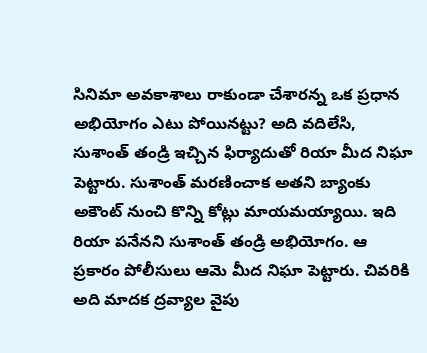సినిమా అవ‌కాశాలు రాకుండా చేశార‌న్న ఒక ప్రధాన అభియోగం ఎటు పోయిన‌ట్టు? అది వ‌దిలేసి, సుశాంత్ తండ్రి ఇచ్చిన ఫిర్యాదుతో రియా మీద నిఘా పెట్టారు. సుశాంత్ మ‌ర‌ణించాక అత‌ని బ్యాంకు అకౌంట్ నుంచి కొన్ని కోట్లు మాయ‌మ‌య్యాయి. ఇది రియా ప‌నేన‌ని సుశాంత్ తండ్రి అభియోగం. ఆ ప్ర‌కారం పోలీసులు ఆమె మీద నిఘా పెట్టారు. చివ‌రికి అది మాద‌క ద్ర‌వ్యాల వైపు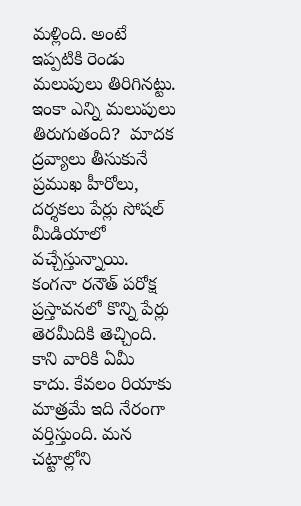మ‌ళ్లింది. అంటే ఇప్ప‌టికి రెండు మ‌లుపులు తిరిగిన‌ట్టు. ఇంకా ఎన్ని మ‌లుపులు తిరుగుతంది?  మాద‌క ద్ర‌వ్యాలు తీసుకునే ప్ర‌ముఖ హీరోలు, ద‌ర్శ‌క‌లు పేర్లు సోష‌ల్ మీడియాలో వ‌చ్చేస్తున్నాయి. కంగ‌నా ర‌నౌత్ ప‌రోక్ష ప్రస్తావ‌న‌లో కొన్ని పేర్లు తెర‌మీదికి తెచ్చింది. కాని వారికి ఏమీ కాదు. కేవ‌లం రియాకు మాత్ర‌మే ఇది నేరంగా వ‌ర్తిస్తుంది. మ‌న చ‌ట్టాల్లోని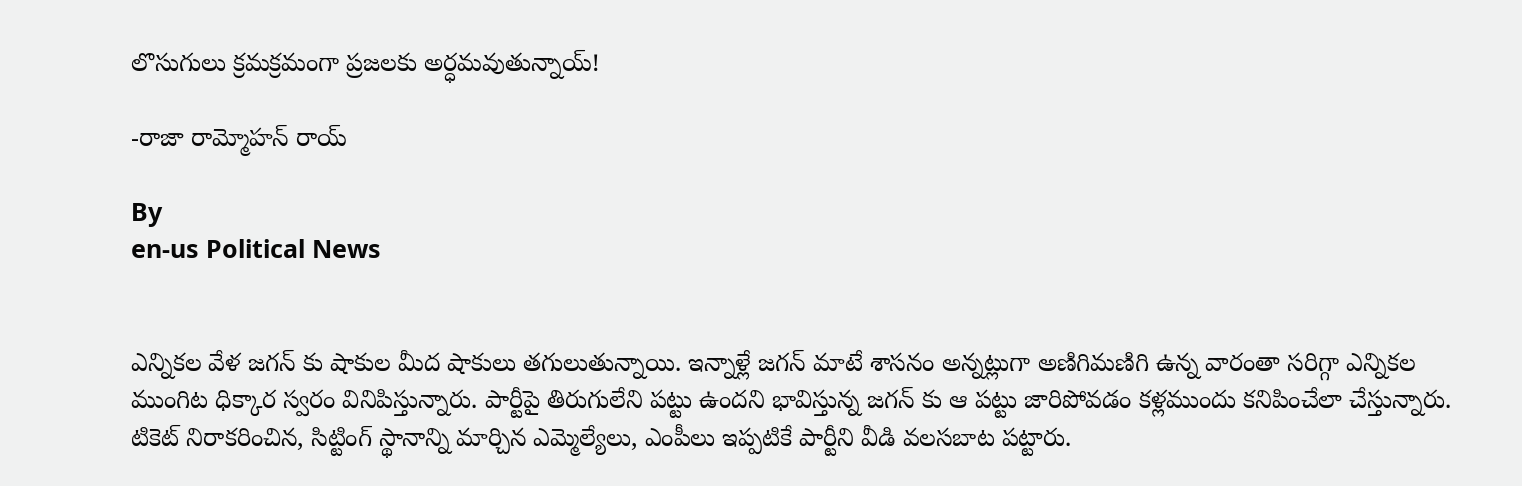లొసుగులు క్ర‌మ‌క్ర‌మంగా ప్ర‌జ‌ల‌కు అర్ధ‌మ‌వుతున్నాయ్‌!

-రాజా రామ్మోహ‌న్ రాయ్‌

By
en-us Political News


ఎన్నికల వేళ జగన్ కు షాకుల మీద షాకులు తగులుతున్నాయి. ఇన్నాళ్లే జగన్ మాటే శాసనం అన్నట్లుగా అణిగిమణిగి ఉన్న వారంతా సరిగ్గా ఎన్నికల ముంగిట ధిక్కార స్వరం వినిపిస్తున్నారు. పార్టీపై తిరుగులేని పట్టు ఉందని భావిస్తున్న జగన్ కు ఆ పట్టు జారిపోవడం కళ్లముందు కనిపించేలా చేస్తున్నారు. టికెట్ నిరాకరించిన, సిట్టింగ్ స్థానాన్ని మార్చిన ఎమ్మెల్యేలు, ఎంపీలు ఇప్పటికే పార్టీని వీడి వలసబాట పట్టారు.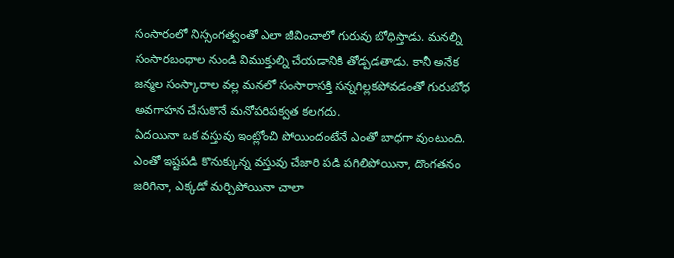సంసారంలో నిస్సంగత్వంతో ఎలా జీవించాలో గురువు బోధిస్తాడు. మనల్ని సంసారబంధాల నుండి విముక్తుల్ని చేయడానికి తోడ్పడతాడు. కానీ అనేక జన్మల సంస్కారాల వల్ల మనలో సంసారాసక్తి సన్నగిల్లకపోవడంతో గురుబోధ అవగాహన చేసుకొనే మనోపరిపక్వత కలగదు.
ఏద‌యినా ఒక వ‌స్తువు ఇంట్లోంచి పోయిందంటేనే ఎంతో బాధ‌గా వుంటుంది. ఎంతో ఇష్ట‌ప‌డి కొనుక్కున్న వ‌స్తువు చేజారి ప‌డి ప‌గిలిపోయినా, దొంగ‌త‌నం జ‌రిగినా, ఎక్క‌డో మ‌ర్చిపోయినా చాలా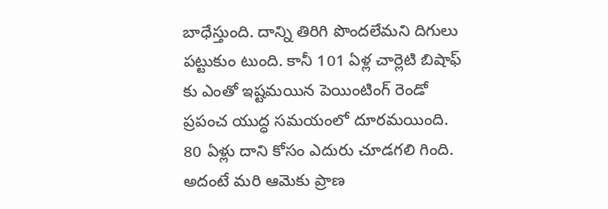బాధేస్తుంది. దాన్ని తిరిగి పొంద‌లేమ‌ని దిగులు ప‌ట్టుకుం టుంది. కానీ 101 ఏళ్ల చార్లెటి బిషాఫ్ కు ఎంతో ఇష్ట‌మ‌యిన పెయింటింగ్ రెండో ప్ర‌పంచ యుద్ధ స‌మ‌యంలో దూర‌మ‌యింది. 80 ఏళ్లు దాని కోసం ఎదురు చూడ‌గ‌లి గింది. అదంటే మ‌రి ఆమెకు ప్రాణ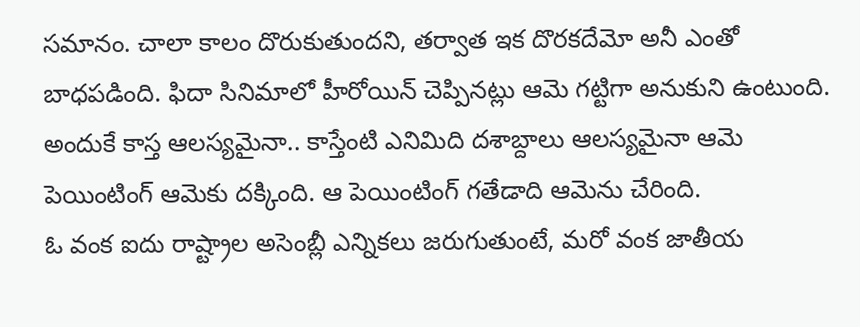స‌మానం. చాలా కాలం దొరుకుతుంద‌ని, త‌ర్వాత ఇక దొర‌కదేమో అనీ ఎంతో బాధ‌పడింది. ఫిదా సినిమాలో హీరోయిన్ చెప్పినట్లు ఆమె గట్టిగా అనుకుని ఉంటుంది. అందుకే కాస్త ఆలస్యమైనా.. కాస్తేంటి ఎనిమిది దశాబ్దాలు ఆలస్యమైనా ఆమె పెయింటింగ్ ఆమెకు దక్కింది. ఆ పెయింటింగ్ గ‌తేడాది ఆమెను చేరింది.
ఓ వంక ఐదు రాష్ట్రాల అసెంబ్లీ ఎన్నికలు జరుగుతుంటే, మరో వంక జాతీయ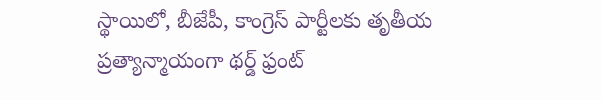స్థాయిలో, బీజేపీ, కాంగ్రెస్ పార్టీలకు తృతీయ ప్రత్యాన్మాయంగా థర్డ్ ఫ్రంట్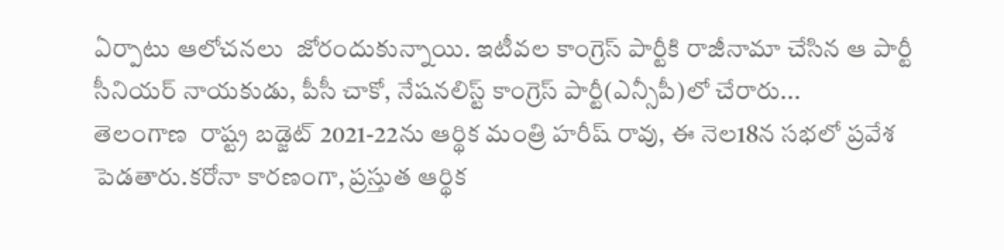ఏర్పాటు ఆలోచనలు  జోరందుకున్నాయి. ఇటీవల కాంగ్రెస్ పార్టీకి రాజీనామా చేసిన ఆ పార్టీ సీనియర్ నాయకుడు, పీసీ చాకో, నేషనలిస్ట్ కాంగ్రెస్ పార్టీ(ఎన్సీపీ)లో చేరారు...
తెలంగాణ  రాష్ట్ర బడ్జెట్ 2021-22ను ఆర్థిక మంత్రి హరీష్ రావు, ఈ నెల18న సభలో ప్రవేశ పెడతారు.కరోనా కారణంగా, ప్రస్తుత ఆర్థిక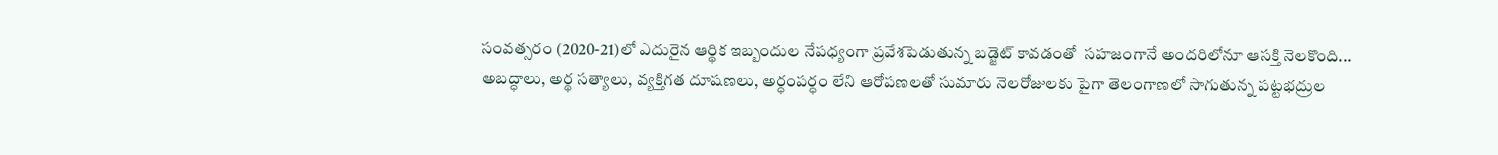సంవత్సరం (2020-21)లో ఎదురైన ఆర్థిక ఇబ్బందుల నేపధ్యంగా ప్రవేశపెడుతున్న బడ్జెట్ కావడంతో  సహజంగానే అందరిలోనూ ఆసక్తి నెలకొంది...
అబద్ధాలు, అర్థ సత్యాలు, వ్యక్తిగత దూషణలు, అర్ధంపర్ధం లేని ఆరోపణలతో సుమారు నెలరోజులకు పైగా తెలంగాణలో సాగుతున్న పట్టభద్రుల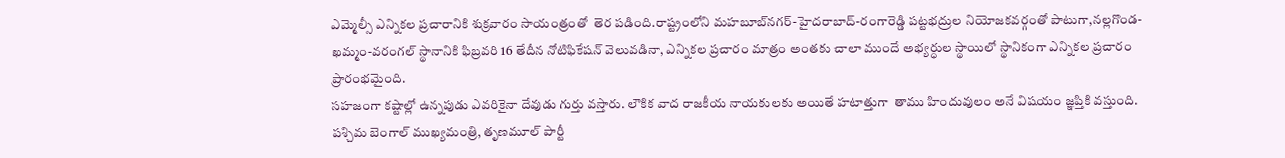ఎమ్మెల్సీ ఎన్నికల ప్రచారానికి శుక్రవారం సాయంత్రంతో  తెర పడింది.రాష్ట్రంలోని మహబూబ్‌నగర్‌-హైదరాబాద్‌-రంగారెడ్డి పట్టభద్రుల నియోజకవర్గంతో పాటుగా,నల్లగొండ-ఖమ్మం-వరంగల్‌ స్థానానికి ఫిబ్రవరి 16 తేదీన నోటిఫికేషన్ వెలువడినా, ఎన్నికల ప్రచారం మాత్రం అంతకు చాలా ముందే అభ్యర్ధుల స్థాయిలో స్థానికంగా ఎన్నికల ప్రచారం ప్రారంభమైంది.
సహజంగా కష్టాల్లో ఉన్నపుడు ఎవరికైనా దేవుడు గుర్తు వస్తారు. లౌకిక వాద రాజకీయ నాయకులకు అయితే హటాత్తుగా  తాము హిందువులం అనే విషయం జ్ఞప్తికి వస్తుంది. పశ్చిమ బెంగాల్ ముఖ్యమంత్రి, తృణమూల్ పార్టీ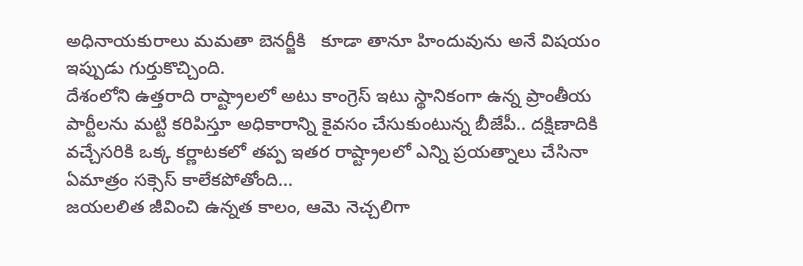అధినాయకురాలు మమతా బెనర్జీకి   కూడా తానూ హిందువును అనే విషయం ఇప్పుడు గుర్తుకొచ్చింది.
దేశంలోని ఉత్తరాది రాష్ట్రాలలో అటు కాంగ్రెస్ ఇటు స్థానికంగా ఉన్న ప్రాంతీయ పార్టీలను మట్టి కరిపిస్తూ అధికారాన్ని కైవసం చేసుకుంటున్న బీజేపీ.. దక్షిణాదికి వచ్చేసరికి ఒక్క కర్ణాటకలో తప్ప ఇతర రాష్ట్రాలలో ఎన్ని ప్రయత్నాలు చేసినా ఏమాత్రం సక్సెస్ కాలేకపోతోంది...
జయలలిత జీవించి ఉన్నత కాలం, ఆమె నెచ్చలిగా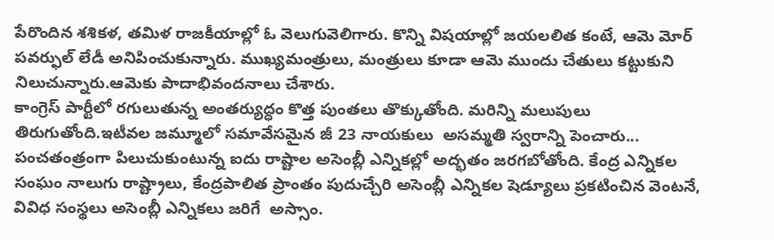పేరొందిన శశికళ, తమిళ రాజకీయాల్లో ఓ వెలుగువెలిగారు. కొన్ని విషయాల్లో జయలలిత కంటే, ఆమె మోర్ పవర్ఫుల్ లేడీ అనిపించుకున్నారు. ముఖ్యమంత్రులు, మంత్రులు కూడా ఆమె ముందు చేతులు కట్టుకుని నిలుచున్నారు.ఆమెకు పాదాభివందనాలు చేశారు.
కాంగ్రెస్ పార్టీలో రగులుతున్న అంతర్యుద్ధం కొత్త పుంతలు తొక్కుతోంది. మరిన్ని మలుపులు తిరుగుతోంది.ఇటీవల జమ్మూలో సమావేసమైన జీ 23 నాయకులు  అసమ్మతి స్వరాన్ని పెంచారు...
పంచతంత్రంగా పిలుచుకుంటున్న ఐదు రాష్టాల అసెంబ్లీ ఎన్నికల్లో అద్భతం జరగబోతోంది. కేంద్ర ఎన్నికల సంఘం నాలుగు రాష్ట్రాలు, కేంద్రపాలిత ప్రాంతం పుదుచ్చేరి అసెంబ్లీ ఎన్నికల షెడ్యూలు ప్రకటించిన వెంటనే, వివిధ సంస్థలు అసెంబ్లీ ఎన్నికలు జరిగే  అస్సాం.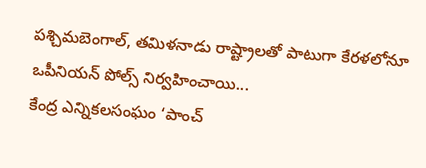పశ్చిమబెంగాల్, తమిళనాడు రాష్ట్రాలతో పాటుగా కేరళలోనూ ఒపీనియన్ పోల్స్ నిర్వహించాయి...
కేంద్ర ఎన్నికలసంఘం ‘పాంచ్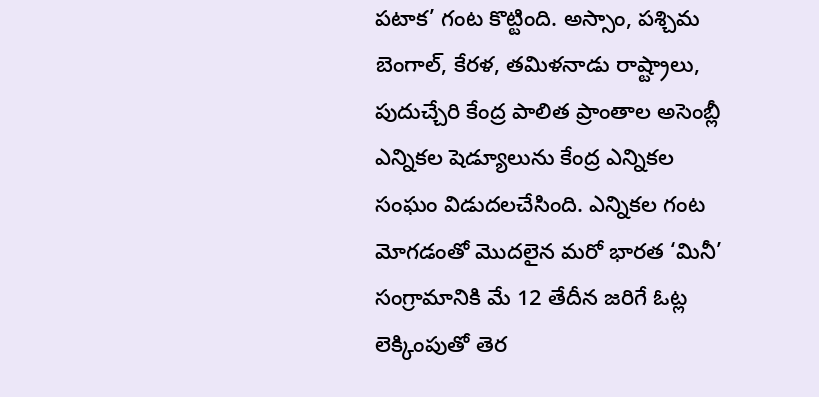పటాక’ గంట కొట్టింది. అస్సాం, పశ్చిమ బెంగాల్, కేరళ, తమిళనాడు రాష్ట్రాలు, పుదుచ్చేరి కేంద్ర పాలిత ప్రాంతాల అసెంబ్లీ ఎన్నికల షెడ్యూలును కేంద్ర ఎన్నికల సంఘం విడుదలచేసింది. ఎన్నికల గంట మోగడంతో మొదలైన మరో భారత ‘మినీ’  సంగ్రామానికి మే 12 తేదీన జరిగే ఓట్ల లెక్కింపుతో తెర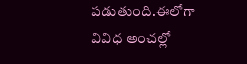పడుతుంది.ఈలోగా వివిధ అంచల్లో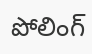పోలింగ్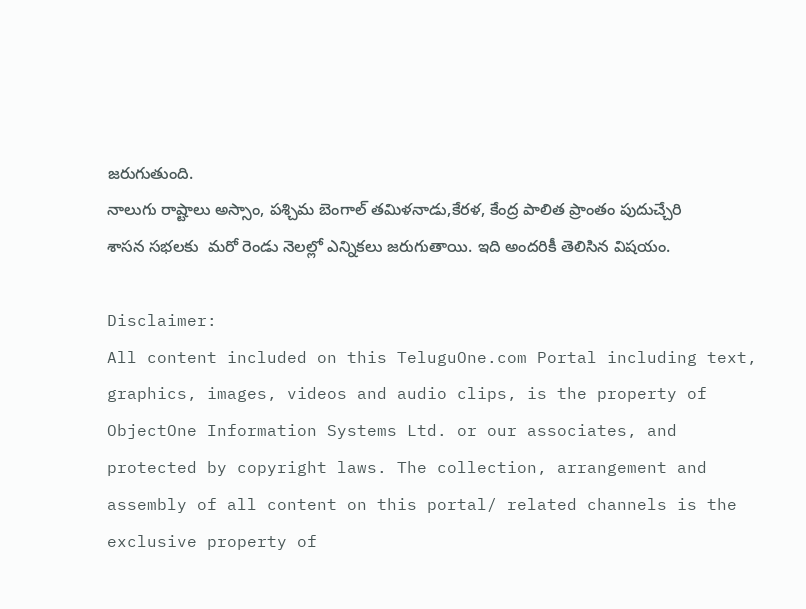జరుగుతుంది.
నాలుగు రాష్టాలు అస్సాం, పశ్చిమ బెంగాల్ తమిళనాడు,కేరళ, కేంద్ర పాలిత ప్రాంతం పుదుచ్చేరి శాసన సభలకు  మరో రెండు నెలల్లో ఎన్నికలు జరుగుతాయి. ఇది అందరికీ తెలిసిన విషయం.

Disclaimer:
All content included on this TeluguOne.com Portal including text, graphics, images, videos and audio clips, is the property of ObjectOne Information Systems Ltd. or our associates, and protected by copyright laws. The collection, arrangement and assembly of all content on this portal/ related channels is the exclusive property of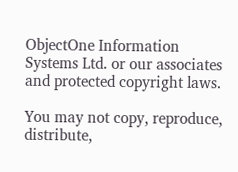ObjectOne Information Systems Ltd. or our associates and protected copyright laws.

You may not copy, reproduce, distribute,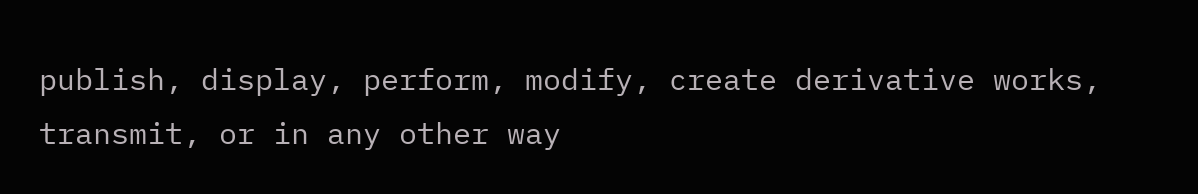publish, display, perform, modify, create derivative works, transmit, or in any other way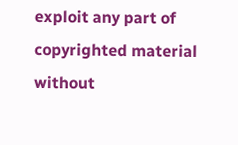exploit any part of copyrighted material without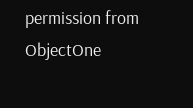permission from ObjectOne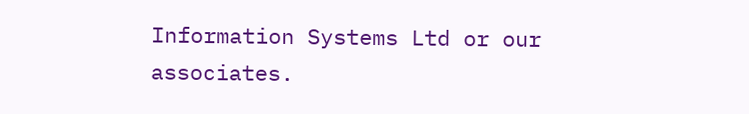Information Systems Ltd or our associates.